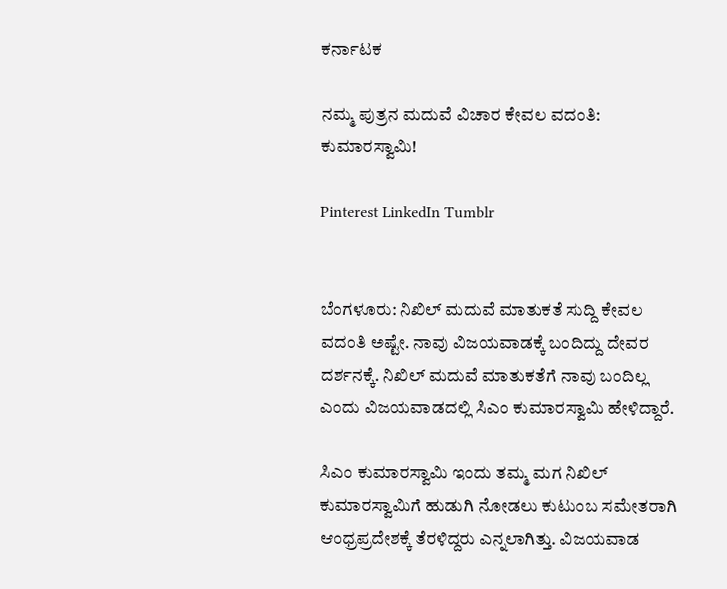ಕರ್ನಾಟಕ

ನಮ್ಮ ಪುತ್ರನ ಮದುವೆ ವಿಚಾರ ಕೇವಲ ವದಂತಿ: ಕುಮಾರಸ್ವಾಮಿ!

Pinterest LinkedIn Tumblr


ಬೆಂಗಳೂರು: ನಿಖಿಲ್ ಮದುವೆ ಮಾತುಕತೆ ಸುದ್ದಿ ಕೇವಲ ವದಂತಿ ಅಷ್ಟೇ. ನಾವು ವಿಜಯವಾಡಕ್ಕೆ ಬಂದಿದ್ದು ದೇವರ ದರ್ಶನಕ್ಕೆ. ನಿಖಿಲ್ ಮದುವೆ ಮಾತುಕತೆಗೆ ನಾವು ಬಂದಿಲ್ಲ ಎಂದು ವಿಜಯವಾಡದಲ್ಲಿ ಸಿಎಂ ಕುಮಾರಸ್ವಾಮಿ ಹೇಳಿದ್ದಾರೆ.

ಸಿಎಂ ಕುಮಾರಸ್ವಾಮಿ ಇಂದು ತಮ್ಮ ಮಗ ನಿಖಿಲ್ ಕುಮಾರಸ್ವಾಮಿಗೆ ಹುಡುಗಿ ನೋಡಲು ಕುಟುಂಬ ಸಮೇತರಾಗಿ ಆಂಧ್ರಪ್ರದೇಶಕ್ಕೆ ತೆರಳಿದ್ದರು ಎನ್ನಲಾಗಿತ್ತು. ವಿಜಯವಾಡ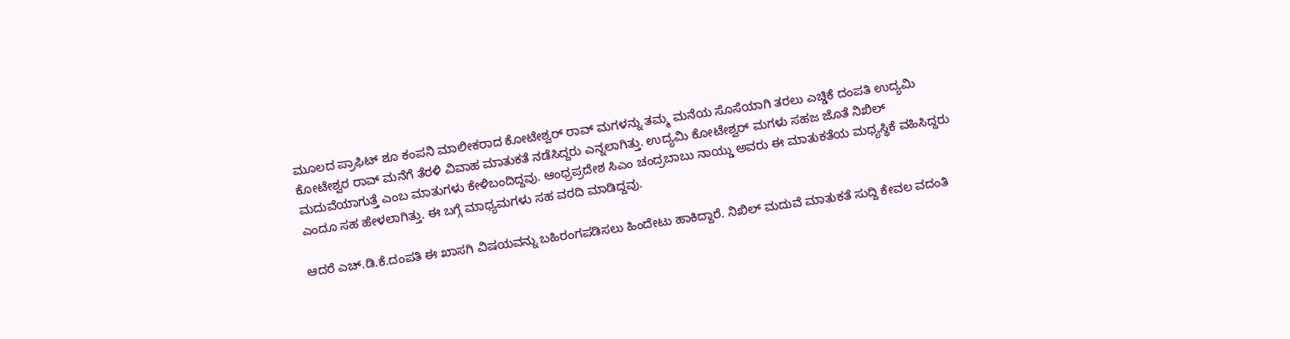ಮೂಲದ ಪ್ರಾಫಿಟ್ ಶೂ ಕಂಪನಿ ಮಾಲೀಕರಾದ ಕೋಟೇಶ್ವರ್ ರಾವ್ ಮಗಳನ್ನು ತಮ್ಮ ಮನೆಯ ಸೊಸೆಯಾಗಿ ತರಲು ಎಚ್ಡಿಕೆ ದಂಪತಿ ಉದ್ಯಮಿ ಕೋಟೇಶ್ವರ ರಾವ್ ಮನೆಗೆ ತೆರಳಿ ವಿವಾಹ ಮಾತುಕತೆ ನಡೆಸಿದ್ದರು ಎನ್ನಲಾಗಿತ್ತು. ಉದ್ಯಮಿ ಕೋಟೇಶ್ವರ್ ಮಗಳು ಸಹಜ ಜೊತೆ ನಿಖಿಲ್ ಮದುವೆಯಾಗುತ್ತೆ ಎಂಬ ಮಾತುಗಳು ಕೇಳಿಬಂದಿದ್ದವು. ಆಂಧ್ರಪ್ರದೇಶ ಸಿಎಂ ಚಂದ್ರಬಾಬು ನಾಯ್ಡು ಅವರು ಈ ಮಾತುಕತೆಯ ಮಧ್ಯಸ್ಥಿಕೆ ವಹಿಸಿದ್ದರು ಎಂದೂ ಸಹ ಹೇಳಲಾಗಿತ್ತು. ಈ ಬಗ್ಗೆ ಮಾಧ್ಯಮಗಳು ಸಹ ವರದಿ ಮಾಡಿದ್ದವು.

ಆದರೆ ಎಚ್.ಡಿ.ಕೆ.ದಂಪತಿ ಈ ಖಾಸಗಿ ವಿಷಯವನ್ನು ಬಹಿರಂಗಪಡಿಸಲು ಹಿಂದೇಟು ಹಾಕಿದ್ದಾರೆ. ನಿಖಿಲ್ ಮದುವೆ ಮಾತುಕತೆ ಸುದ್ದಿ ಕೇವಲ ವದಂತಿ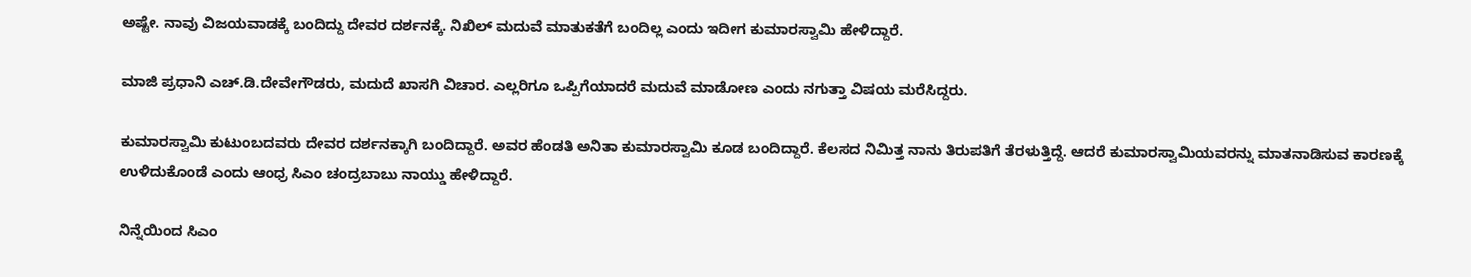ಅಷ್ಟೇ. ನಾವು ವಿಜಯವಾಡಕ್ಕೆ ಬಂದಿದ್ದು ದೇವರ ದರ್ಶನಕ್ಕೆ. ನಿಖಿಲ್ ಮದುವೆ ಮಾತುಕತೆಗೆ ಬಂದಿಲ್ಲ ಎಂದು ಇದೀಗ ಕುಮಾರಸ್ವಾಮಿ ಹೇಳಿದ್ದಾರೆ.

ಮಾಜಿ ಪ್ರಧಾನಿ ಎಚ್.ಡಿ.ದೇವೇಗೌಡರು, ಮದುದೆ ಖಾಸಗಿ ವಿಚಾರ. ಎಲ್ಲರಿಗೂ ಒಪ್ಪಿಗೆಯಾದರೆ ಮದುವೆ ಮಾಡೋಣ ಎಂದು ನಗುತ್ತಾ ವಿಷಯ ಮರೆಸಿದ್ದರು.

ಕುಮಾರಸ್ವಾಮಿ ಕುಟುಂಬದವರು ದೇವರ ದರ್ಶನಕ್ಕಾಗಿ ಬಂದಿದ್ದಾರೆ. ಅವರ ಹೆಂಡತಿ ಅನಿತಾ ಕುಮಾರಸ್ವಾಮಿ ಕೂಡ ಬಂದಿದ್ದಾರೆ. ಕೆಲಸದ ನಿಮಿತ್ತ ನಾನು ತಿರುಪತಿಗೆ ತೆರಳುತ್ತಿದ್ದೆ. ಆದರೆ ಕುಮಾರಸ್ವಾಮಿಯವರನ್ನು ಮಾತನಾಡಿಸುವ ಕಾರಣಕ್ಕೆ ಉಳಿದುಕೊಂಡೆ ಎಂದು ಆಂಧ್ರ ಸಿಎಂ ಚಂದ್ರಬಾಬು ನಾಯ್ಡು ಹೇಳಿದ್ದಾರೆ.

ನಿನ್ನೆಯಿಂದ ಸಿಎಂ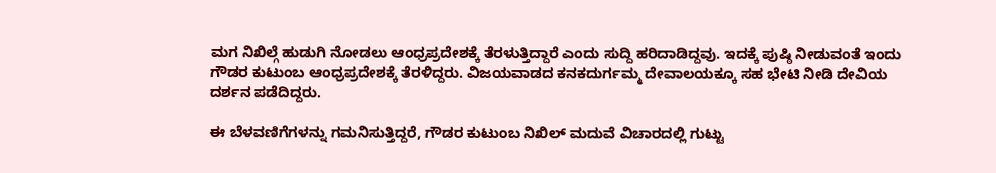ಮಗ ನಿಖಿಲ್ಗೆ ಹುಡುಗಿ ನೋಡಲು ಆಂಧ್ರಪ್ರದೇಶಕ್ಕೆ ತೆರಳುತ್ತಿದ್ದಾರೆ ಎಂದು ಸುದ್ದಿ ಹರಿದಾಡಿದ್ದವು. ಇದಕ್ಕೆ ಪುಷ್ಠಿ ನೀಡುವಂತೆ ಇಂದು ಗೌಡರ ಕುಟುಂಬ ಆಂಧ್ರಪ್ರದೇಶಕ್ಕೆ ತೆರಳಿದ್ದರು. ವಿಜಯವಾಡದ ಕನಕದುರ್ಗಮ್ಮ ದೇವಾಲಯಕ್ಕೂ ಸಹ ಭೇಟಿ ನೀಡಿ ದೇವಿಯ ದರ್ಶನ ಪಡೆದಿದ್ದರು.

ಈ ಬೆಳವಣಿಗೆಗಳನ್ನು ಗಮನಿಸುತ್ತಿದ್ದರೆ, ಗೌಡರ ಕುಟುಂಬ ನಿಖಿಲ್ ಮದುವೆ ವಿಚಾರದಲ್ಲಿ ಗುಟ್ಟು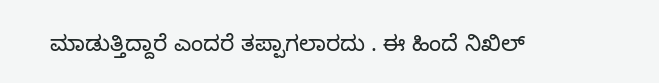ಮಾಡುತ್ತಿದ್ದಾರೆ ಎಂದರೆ ತಪ್ಪಾಗಲಾರದು . ಈ ಹಿಂದೆ ನಿಖಿಲ್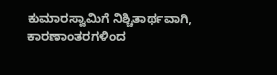ಕುಮಾರಸ್ವಾಮಿಗೆ ನಿಶ್ಚಿತಾರ್ಥವಾಗಿ, ಕಾರಣಾಂತರಗಳಿಂದ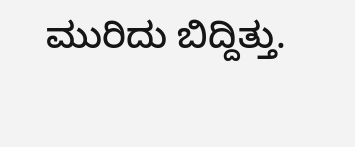ಮುರಿದು ಬಿದ್ದಿತ್ತು.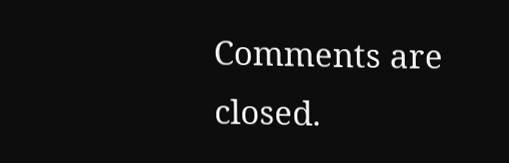Comments are closed.